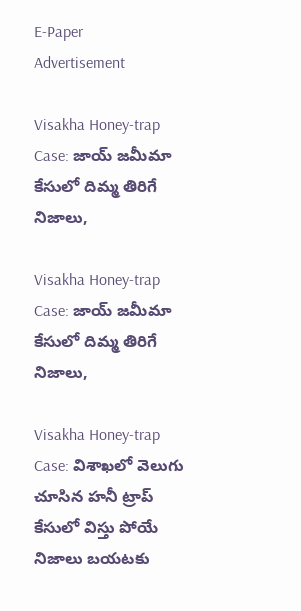E-Paper
Advertisement

Visakha Honey-trap Case: జాయ్ జమీమా కేసులో దిమ్మ తిరిగే నిజాలు,

Visakha Honey-trap Case: జాయ్ జమీమా కేసులో దిమ్మ తిరిగే నిజాలు,

Visakha Honey-trap Case: విశాఖలో వెలుగు చూసిన హనీ ట్రాప్ కేసులో విస్తు పోయే నిజాలు బయటకు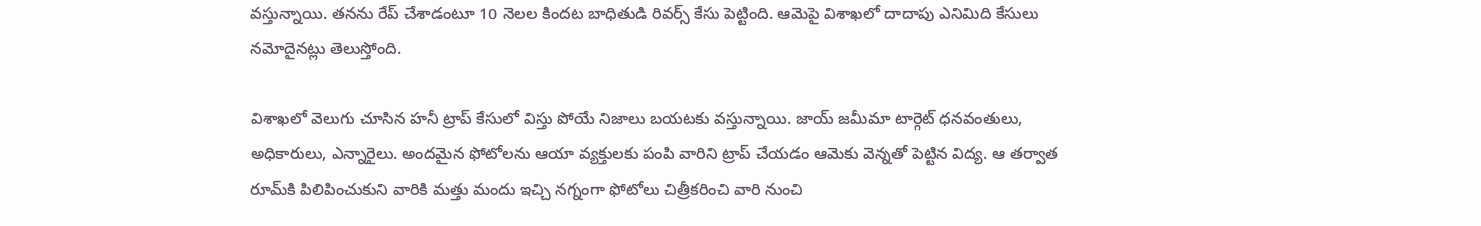వస్తున్నాయి. తనను రేప్ చేశాడంటూ 10 నెలల కిందట బాధితుడి రివర్స్ కేసు పెట్టింది. ఆమెపై విశాఖలో దాదాపు ఎనిమిది కేసులు నమోదైనట్లు తెలుస్తోంది.

విశాఖలో వెలుగు చూసిన హనీ ట్రాప్ కేసులో విస్తు పోయే నిజాలు బయటకు వస్తున్నాయి. జాయ్ జమీమా టార్గెట్ ధనవంతులు, అధికారులు, ఎన్నారైలు. అందమైన ఫోటోలను ఆయా వ్యక్తులకు పంపి వారిని ట్రాప్ చేయడం ఆమెకు వెన్నతో పెట్టిన విద్య. ఆ తర్వాత రూమ్‌కి పిలిపించుకుని వారికి మత్తు మందు ఇచ్చి నగ్నంగా ఫోటోలు చిత్రీకరించి వారి నుంచి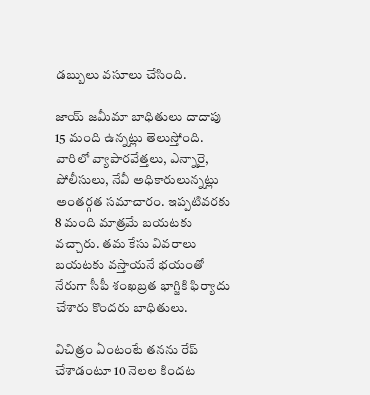డబ్బులు వసూలు చేసింది.

జాయ్ జమీమా బాధితులు దాదాపు 15 మంది ఉన్నట్లు తెలుస్తోంది. వారిలో వ్యాపారవేత్తలు, ఎన్నారై, పోలీసులు, నేవీ అధికారులున్నట్లు అంతర్గత సమాచారం. ఇప్పటివరకు 8 మంది మాత్రమే బయటకు వచ్చారు. త‌మ‌ కేసు వివరాలు బయటకు వస్తాయనే భ‌యంతో నేరుగా సీపీ శంఖబ్రత భాగ్జికి ఫిర్యాదు చేశారు కొంద‌రు బాధితులు.

విచిత్రం ఏంటంటే తనను రేప్ చేశాడంటూ 10 నెలల కిందట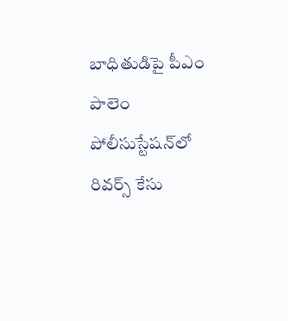బాధితుడిపై పీఎం పాలెం పోలీసుస్టేషన్‌లో రివర్స్ కేసు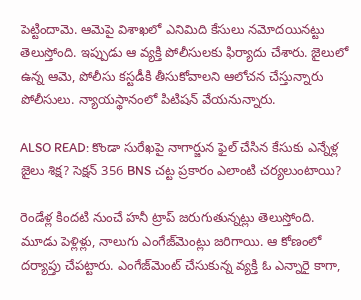పెట్టిందామె. ఆమెపై విశాఖలో ఎనిమిది కేసులు నమోదయినట్టు తెలుస్తోంది. ఇప్పుడు ఆ వ్యక్తి పోలీసులకు ఫిర్యాదు చేశారు. జైలులో ఉన్న ఆమె, పోలీసు కస్టడీకి తీసుకోవాలని ఆలోచన చేస్తున్నారు పోలీసులు. న్యాయస్థానంలో పిటిషన్ వేయనున్నారు.

ALSO READ: కొండా సురేఖపై నాగార్జున ఫైల్ చేసిన కేసుకు ఎన్నేళ్ల జైలు శిక్ష? సెక్షన్ 356 BNS చట్ట ప్రకారం ఎలాంటి చర్యలుంటాయి?

రెండేళ్ల కిందటి నుంచే హనీ ట్రాప్ జరుగుతున్నట్లు తెలుస్తోంది. మూడు పెళ్లిళ్లు, నాలుగు ఎంగేజ్‌మెంట్లు జరిగాయి. ఆ కోణంలో దర్యాప్తు చేపట్టారు. ఎంగేజ్‌మెంట్ చేసుకున్న వ్యక్తి ఓ ఎన్నారై కాగా,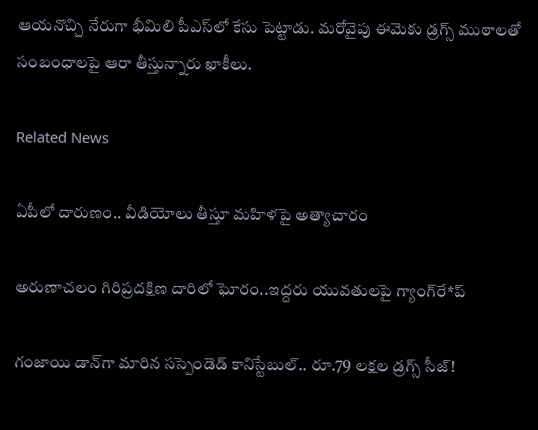ఆయనొచ్చి నేరుగా భీమిలి పీఎస్‌లో కేసు పెట్టాడు. మరోవైపు ఈమెకు డ్రగ్స్ ముఠాలతో సంబంధాలపై ఆరా తీస్తున్నారు ఖాకీలు.

Related News

ఏపీలో దారుణం.. వీడియోలు తీస్తూ మ‌హిళ‌పై అత్యాచారం

అరుణాచలం గిరిప్రదక్షిణ దారిలో ఘోరం..ఇద్దరు యువతులపై గ్యాంగ్‌రే*ప్

గంజాయి డాన్‌గా మారిన సస్పెండెడ్ కానిస్టేబుల్.. రూ.79 లక్షల డ్రగ్స్ సీజ్!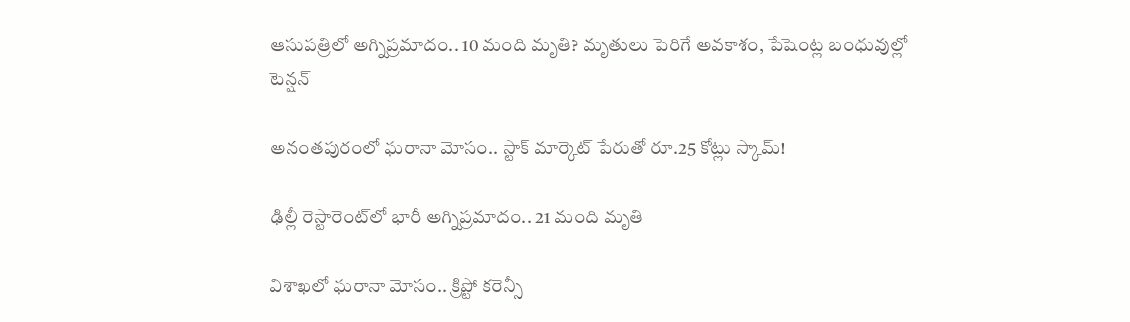ఆసుపత్రిలో అగ్నిప్రమాదం.. 10 మంది మృతి? మృతులు పెరిగే అవకాశం, పేషెంట్ల బంధువుల్లో టెన్షన్

అనంతపురంలో ఘరానా మోసం.. స్టాక్ మార్కెట్ పేరుతో రూ.25 కోట్లు స్కామ్!

ఢిల్లీ రెస్టారెంట్‌లో భారీ అగ్నిప్రమాదం.. 21 మంది మృతి

విశాఖలో ఘరానా మోసం.. క్రిప్టో కరెన్సీ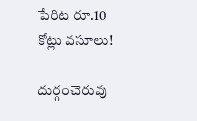పేరిట రూ.10 కోట్లు వసూలు!

దుర్గంచెరువు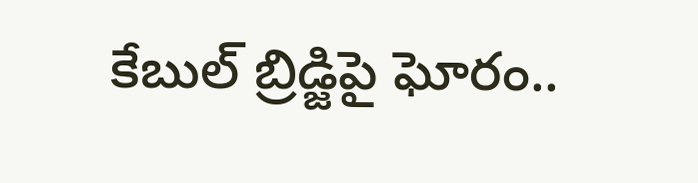కేబుల్ బ్రిడ్జిపై ఘోరం..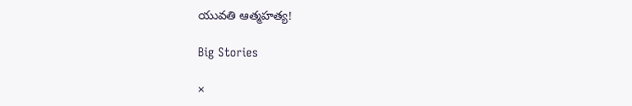యువతి ఆత్మహత్య!

Big Stories

×